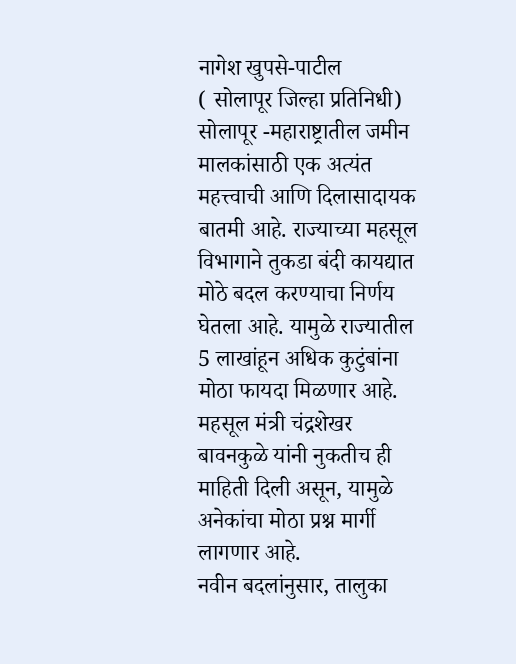नागेश खुपसे-पाटील
( सोलापूर जिल्हा प्रतिनिधी)
सोलापूर -महाराष्ट्रातील जमीन मालकांसाठी एक अत्यंत महत्त्वाची आणि दिलासादायक बातमी आहे. राज्याच्या महसूल विभागाने तुकडा बंदी कायद्यात मोठे बदल करण्याचा निर्णय घेतला आहे. यामुळे राज्यातील 5 लाखांहून अधिक कुटुंबांना मोठा फायदा मिळणार आहे. महसूल मंत्री चंद्रशेखर बावनकुळे यांनी नुकतीच ही माहिती दिली असून, यामुळे अनेकांचा मोठा प्रश्न मार्गी लागणार आहे.
नवीन बदलांनुसार, तालुका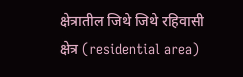क्षेत्रातील जिथे जिथे रहिवासी क्षेत्र (residential area)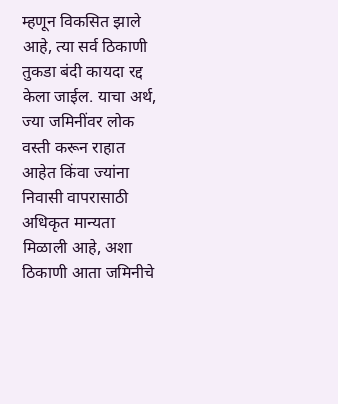म्हणून विकसित झाले आहे, त्या सर्व ठिकाणी तुकडा बंदी कायदा रद्द केला जाईल. याचा अर्थ, ज्या जमिनींवर लोक वस्ती करून राहात आहेत किंवा ज्यांना निवासी वापरासाठी अधिकृत मान्यता मिळाली आहे, अशा ठिकाणी आता जमिनीचे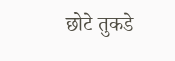छोटे तुकडे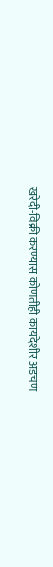खरेदी-विक्री करण्यास कोणतीही कायदेशीर अडचण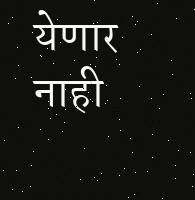येणार नाही